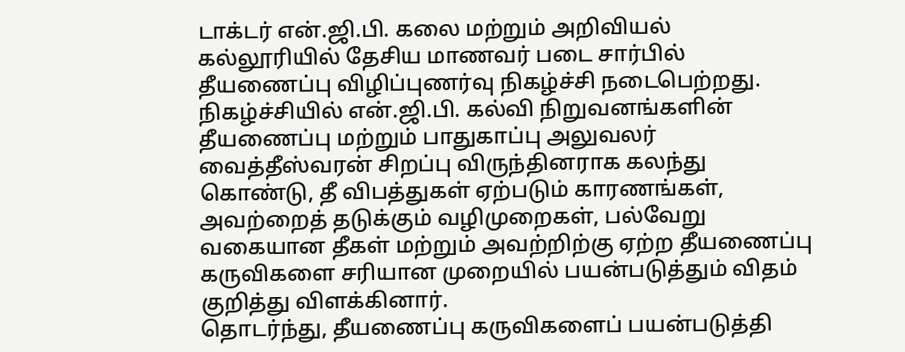டாக்டர் என்.ஜி.பி. கலை மற்றும் அறிவியல் கல்லூரியில் தேசிய மாணவர் படை சார்பில் தீயணைப்பு விழிப்புணர்வு நிகழ்ச்சி நடைபெற்றது.
நிகழ்ச்சியில் என்.ஜி.பி. கல்வி நிறுவனங்களின் தீயணைப்பு மற்றும் பாதுகாப்பு அலுவலர் வைத்தீஸ்வரன் சிறப்பு விருந்தினராக கலந்து கொண்டு, தீ விபத்துகள் ஏற்படும் காரணங்கள், அவற்றைத் தடுக்கும் வழிமுறைகள், பல்வேறு வகையான தீகள் மற்றும் அவற்றிற்கு ஏற்ற தீயணைப்பு கருவிகளை சரியான முறையில் பயன்படுத்தும் விதம் குறித்து விளக்கினார்.
தொடர்ந்து, தீயணைப்பு கருவிகளைப் பயன்படுத்தி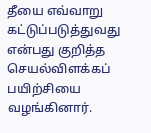தீயை எவ்வாறு கட்டுப்படுத்துவது என்பது குறித்த செயல்விளக்கப் பயிற்சியை வழங்கினார்.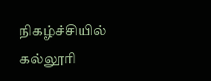நிகழ்ச்சியில் கல்லூரி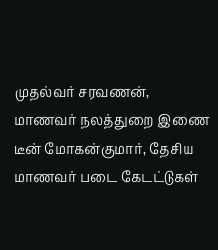முதல்வர் சரவணன், மாணவர் நலத்துறை இணை டீன் மோகன்குமார், தேசிய மாணவர் படை கேடட்டுகள்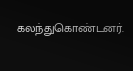கலந்துகொண்டனர்.